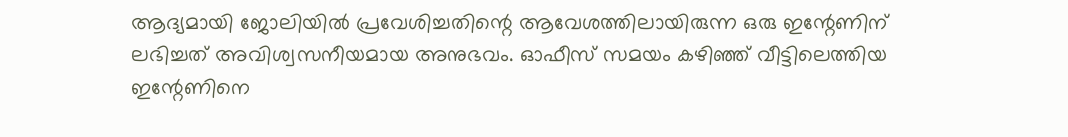ആദ്യമായി ജോലിയിൽ പ്രവേശിച്ചതിന്റെ ആവേശത്തിലായിരുന്ന ഒരു ഇന്റേണിന് ലഭിച്ചത് അവിശ്വസനീയമായ അനുഭവം. ഓഫീസ് സമയം കഴിഞ്ഞ് വീട്ടിലെത്തിയ ഇന്റേണിനെ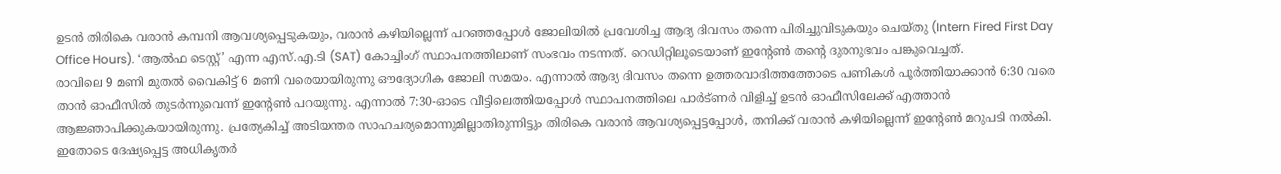ഉടൻ തിരികെ വരാൻ കമ്പനി ആവശ്യപ്പെടുകയും, വരാൻ കഴിയില്ലെന്ന് പറഞ്ഞപ്പോൾ ജോലിയിൽ പ്രവേശിച്ച ആദ്യ ദിവസം തന്നെ പിരിച്ചുവിടുകയും ചെയ്തു (Intern Fired First Day Office Hours). ‘ആൽഫ ടെസ്റ്റ്’ എന്ന എസ്.എ.ടി (SAT) കോച്ചിംഗ് സ്ഥാപനത്തിലാണ് സംഭവം നടന്നത്. റെഡിറ്റിലൂടെയാണ് ഇന്റേൺ തന്റെ ദുരനുഭവം പങ്കുവെച്ചത്.
രാവിലെ 9 മണി മുതൽ വൈകിട്ട് 6 മണി വരെയായിരുന്നു ഔദ്യോഗിക ജോലി സമയം. എന്നാൽ ആദ്യ ദിവസം തന്നെ ഉത്തരവാദിത്തത്തോടെ പണികൾ പൂർത്തിയാക്കാൻ 6:30 വരെ താൻ ഓഫീസിൽ തുടർന്നുവെന്ന് ഇന്റേൺ പറയുന്നു. എന്നാൽ 7:30-ഓടെ വീട്ടിലെത്തിയപ്പോൾ സ്ഥാപനത്തിലെ പാർട്ണർ വിളിച്ച് ഉടൻ ഓഫീസിലേക്ക് എത്താൻ ആജ്ഞാപിക്കുകയായിരുന്നു. പ്രത്യേകിച്ച് അടിയന്തര സാഹചര്യമൊന്നുമില്ലാതിരുന്നിട്ടും തിരികെ വരാൻ ആവശ്യപ്പെട്ടപ്പോൾ, തനിക്ക് വരാൻ കഴിയില്ലെന്ന് ഇന്റേൺ മറുപടി നൽകി. ഇതോടെ ദേഷ്യപ്പെട്ട അധികൃതർ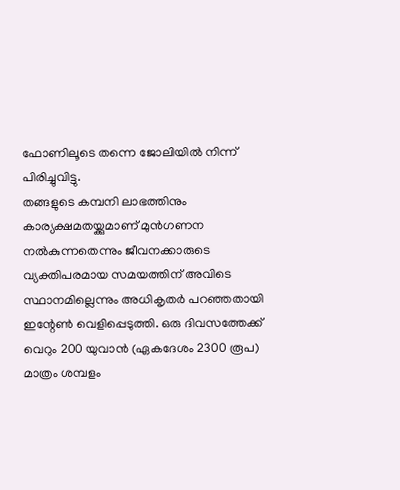ഫോണിലൂടെ തന്നെ ജോലിയിൽ നിന്ന് പിരിച്ചുവിട്ടു.
തങ്ങളുടെ കമ്പനി ലാഭത്തിനും കാര്യക്ഷമതയ്ക്കുമാണ് മുൻഗണന നൽകുന്നതെന്നും ജീവനക്കാരുടെ വ്യക്തിപരമായ സമയത്തിന് അവിടെ സ്ഥാനമില്ലെന്നും അധികൃതർ പറഞ്ഞതായി ഇന്റേൺ വെളിപ്പെടുത്തി. ഒരു ദിവസത്തേക്ക് വെറും 200 യുവാൻ (ഏകദേശം 2300 രൂപ) മാത്രം ശമ്പളം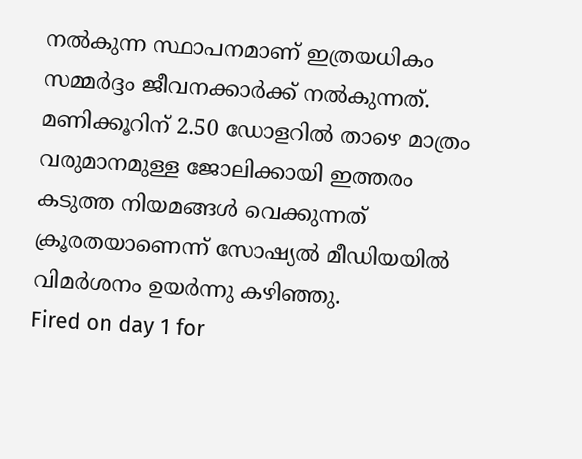നൽകുന്ന സ്ഥാപനമാണ് ഇത്രയധികം സമ്മർദ്ദം ജീവനക്കാർക്ക് നൽകുന്നത്. മണിക്കൂറിന് 2.50 ഡോളറിൽ താഴെ മാത്രം വരുമാനമുള്ള ജോലിക്കായി ഇത്തരം കടുത്ത നിയമങ്ങൾ വെക്കുന്നത് ക്രൂരതയാണെന്ന് സോഷ്യൽ മീഡിയയിൽ വിമർശനം ഉയർന്നു കഴിഞ്ഞു.
Fired on day 1 for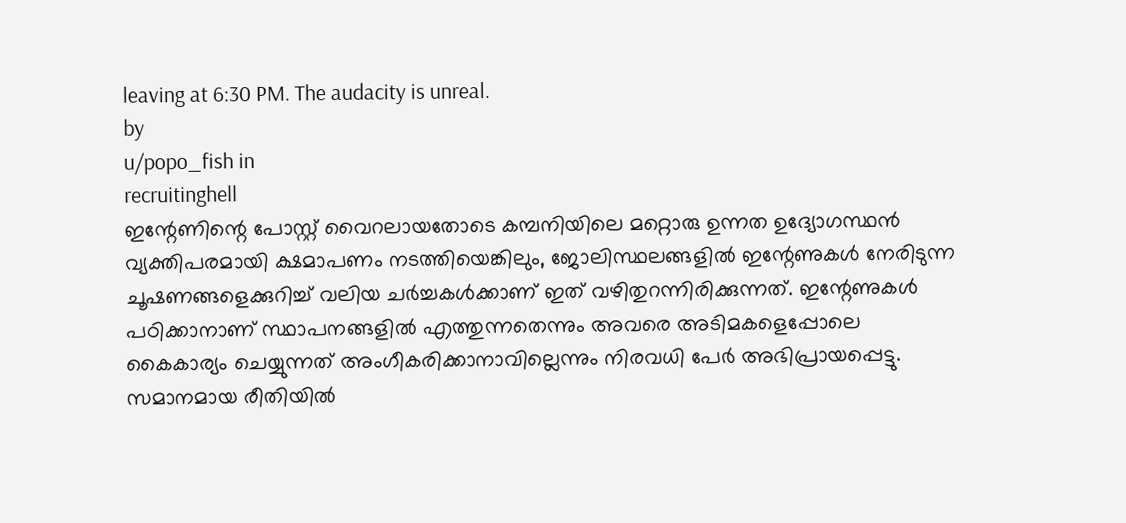leaving at 6:30 PM. The audacity is unreal.
by
u/popo_fish in
recruitinghell
ഇന്റേണിന്റെ പോസ്റ്റ് വൈറലായതോടെ കമ്പനിയിലെ മറ്റൊരു ഉന്നത ഉദ്യോഗസ്ഥൻ വ്യക്തിപരമായി ക്ഷമാപണം നടത്തിയെങ്കിലും, ജോലിസ്ഥലങ്ങളിൽ ഇന്റേണുകൾ നേരിടുന്ന ചൂഷണങ്ങളെക്കുറിച്ച് വലിയ ചർച്ചകൾക്കാണ് ഇത് വഴിതുറന്നിരിക്കുന്നത്. ഇന്റേണുകൾ പഠിക്കാനാണ് സ്ഥാപനങ്ങളിൽ എത്തുന്നതെന്നും അവരെ അടിമകളെപ്പോലെ കൈകാര്യം ചെയ്യുന്നത് അംഗീകരിക്കാനാവില്ലെന്നും നിരവധി പേർ അഭിപ്രായപ്പെട്ടു. സമാനമായ രീതിയിൽ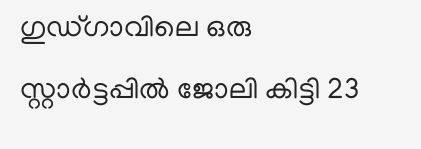ഗുഡ്ഗാവിലെ ഒരു സ്റ്റാർട്ടപ്പിൽ ജോലി കിട്ടി 23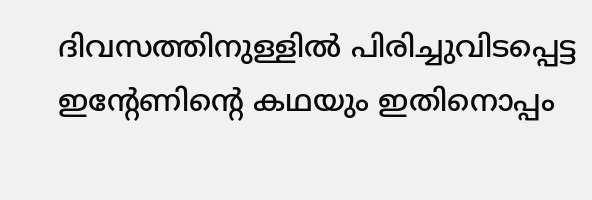ദിവസത്തിനുള്ളിൽ പിരിച്ചുവിടപ്പെട്ട ഇന്റേണിന്റെ കഥയും ഇതിനൊപ്പം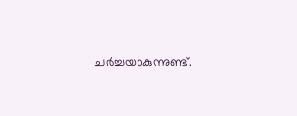ചർച്ചയാകുന്നുണ്ട്.